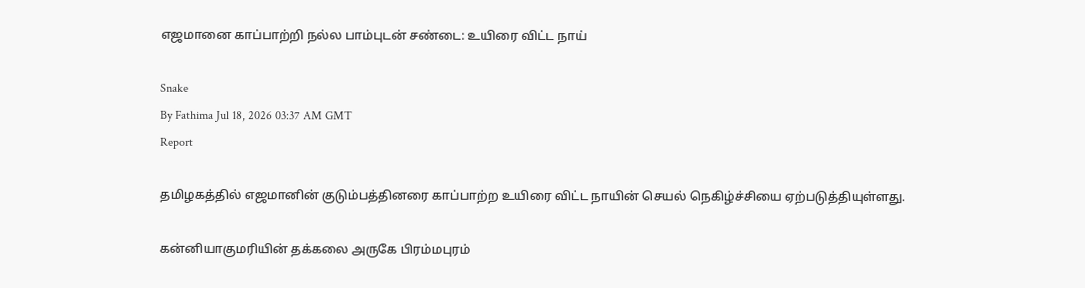எஜமானை காப்பாற்றி நல்ல பாம்புடன் சண்டை: உயிரை விட்ட நாய்

Snake
By Fathima Jul 18, 2026 03:37 AM GMT
Report

தமிழகத்தில் எஜமானின் குடும்பத்தினரை காப்பாற்ற உயிரை விட்ட நாயின் செயல் நெகிழ்ச்சியை ஏற்படுத்தியுள்ளது.

கன்னியாகுமரியின் தக்கலை அருகே பிரம்மபுரம்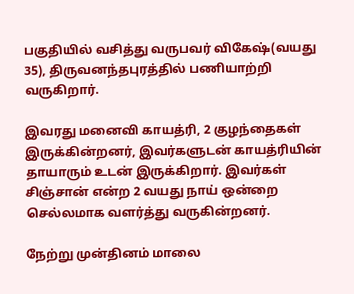பகுதியில் வசித்து வருபவர் விகேஷ்(வயது 35), திருவனந்தபுரத்தில் பணியாற்றி வருகிறார்.

இவரது மனைவி காயத்ரி, 2 குழந்தைகள் இருக்கின்றனர், இவர்களுடன் காயத்ரியின் தாயாரும் உடன் இருக்கிறார். இவர்கள் சிஞ்சான் என்ற 2 வயது நாய் ஒன்றை செல்லமாக வளர்த்து வருகின்றனர்.

நேற்று முன்தினம் மாலை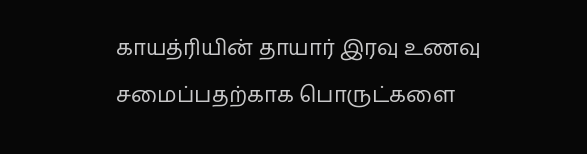காயத்ரியின் தாயார் இரவு உணவு சமைப்பதற்காக பொருட்களை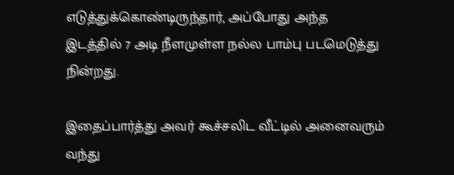எடுத்துக்கொண்டிருந்தார், அப்போது அந்த இடத்தில் 7 அடி நீளமுள்ள நல்ல பாம்பு படமெடுத்து நின்றது.

இதைப்பார்த்து அவர் கூச்சலிட வீட்டில் அனைவரும் வந்து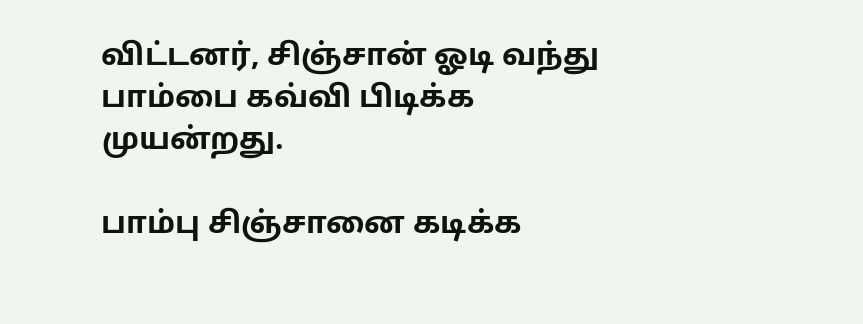விட்டனர், சிஞ்சான் ஓடி வந்து பாம்பை கவ்வி பிடிக்க முயன்றது.

பாம்பு சிஞ்சானை கடிக்க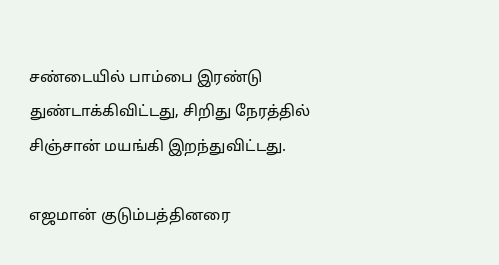சண்டையில் பாம்பை இரண்டு துண்டாக்கிவிட்டது, சிறிது நேரத்தில் சிஞ்சான் மயங்கி இறந்துவிட்டது.

எஜமான் குடும்பத்தினரை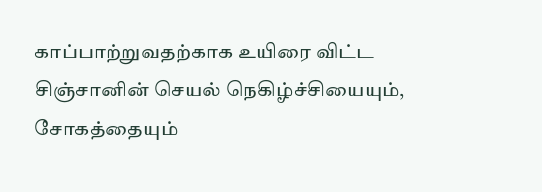காப்பாற்றுவதற்காக உயிரை விட்ட சிஞ்சானின் செயல் நெகிழ்ச்சியையும், சோகத்தையும்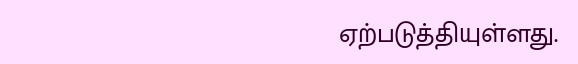ஏற்படுத்தியுள்ளது.